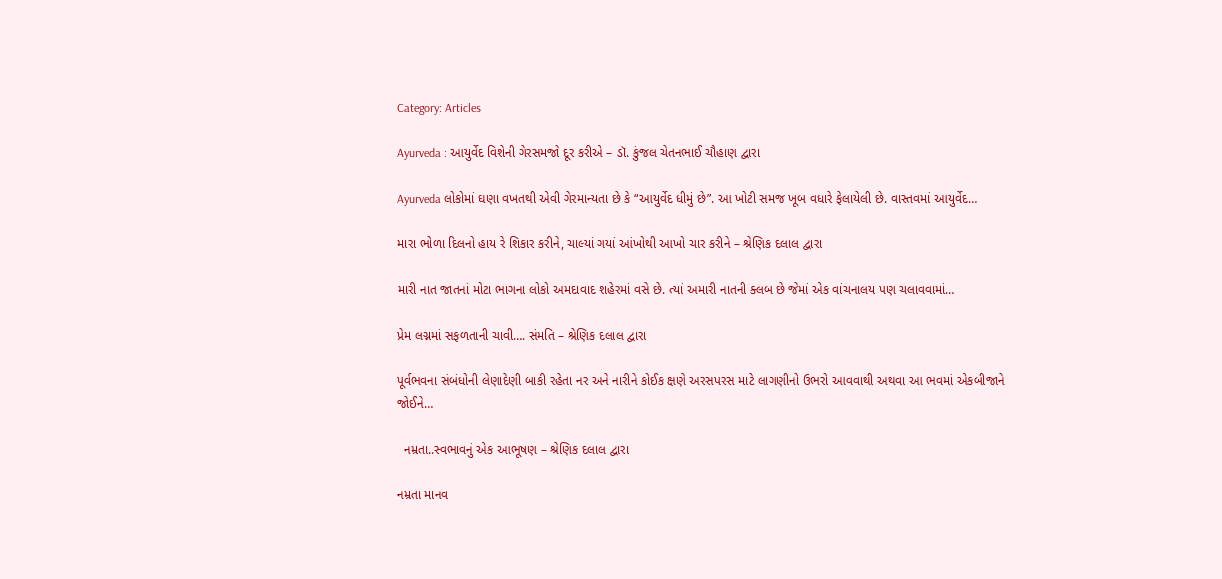Category: Articles

Ayurveda : આયુર્વેદ વિશેની ગેરસમજો દૂર કરીએ – ડૉ. કુંજલ ચેતનભાઈ ચૌહાણ દ્વારા

Ayurveda લોકોમાં ઘણા વખતથી એવી ગેરમાન્યતા છે કે “આયુર્વેદ ધીમું છે”. આ ખોટી સમજ ખૂબ વધારે ફેલાયેલી છે. વાસ્તવમાં આયુર્વેદ…

મારા ભોળા દિલનો હાય રે શિકાર કરીને, ચાલ્યાં ગયાં આંખોથી આખો ચાર કરીને – શ્રેણિક દલાલ દ્વારા

મારી નાત જાતનાં મોટા ભાગના લોકો અમદાવાદ શહેરમાં વસે છે. ત્યાં અમારી નાતની ક્લબ છે જેમાં એક વાંચનાલય પણ ચલાવવામાં…

પ્રેમ લગ્નમાં સફળતાની ચાવી…. સંમતિ – શ્રેણિક દલાલ દ્વારા

પૂર્વભવના સંબંધોની લેણાદેણી બાકી રહેતા નર અને નારીને કોઈક ક્ષણે અરસપરસ માટે લાગણીનો ઉભરો આવવાથી અથવા આ ભવમાં એકબીજાને જોઈને…

  નમ્રતા..સ્વભાવનું એક આભૂષણ – શ્રેણિક દલાલ દ્વારા

નમ્રતા માનવ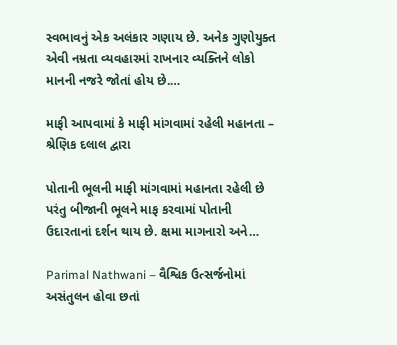સ્વભાવનું એક અલંકાર ગણાય છે. અનેક ગુણોયુક્ત એવી નમ્રતા વ્યવહારમાં રાખનાર વ્યક્તિને લોકો માનની નજરે જોતાં હોય છે.…

માફી આપવામાં કે માફી માંગવામાં રહેલી મહાનતા – શ્રેણિક દલાલ દ્વારા

પોતાની ભૂલની માફી માંગવામાં મહાનતા રહેલી છે પરંતુ બીજાની ભૂલને માફ કરવામાં પોતાની ઉદારતાનાં દર્શન થાય છે. ક્ષમા માગનારો અને…

Parimal Nathwani – વૈશ્વિક ઉત્સર્જનોમાં અસંતુલન હોવા છતાં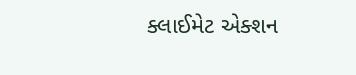ક્લાઈમેટ એક્શન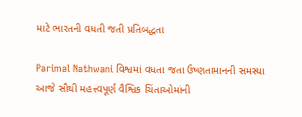માટે ભારતની વધતી જતી પ્રતિબદ્ધતા

Parimal Nathwani વિશ્વમાં વધતા જતા ઉષ્ણતામાનની સમસ્યા આજે સૌથી મહત્ત્વપૂર્ણ વૈશ્વિક ચિંતાઓમાંની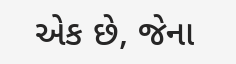એક છે, જેના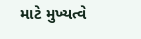માટે મુખ્યત્વે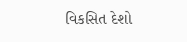વિકસિત દેશો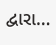દ્વારા…